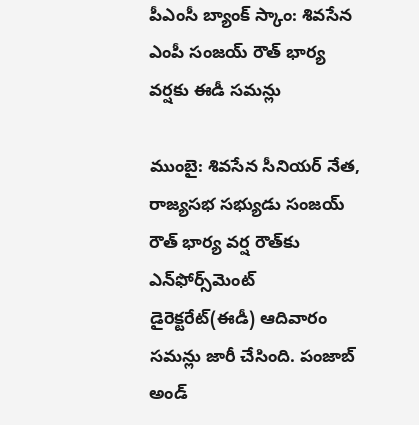పీఎంసీ బ్యాంక్ స్కాం: శివసేన ఎంపీ సంజయ్ రౌత్ భార్య వర్షకు ఈడీ సమన్లు

ముంబై: శివసేన సీనియర్ నేత, రాజ్యసభ సభ్యుడు సంజయ్ రౌత్ భార్య వర్ష రౌత్‌కు ఎన్‌ఫోర్స్‌‌మెంట్ డైరెక్టరేట్(ఈడీ) ఆదివారం సమన్లు జారీ చేసింది. పంజాబ్ అండ్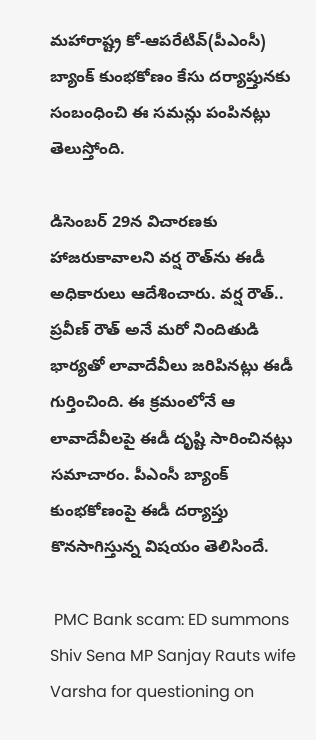మహారాష్ట్ర కో-ఆపరేటివ్(పీఎంసీ) బ్యాంక్ కుంభకోణం కేసు దర్యాప్తునకు సంబంధించి ఈ సమన్లు పంపినట్లు తెలుస్తోంది.

డిసెంబర్ 29న విచారణకు హాజరుకావాలని వర్ష రౌత్‌ను ఈడీ అధికారులు ఆదేశించారు. వర్ష రౌత్.. ప్రవీణ్ రౌత్ అనే మరో నిందితుడి భార్యతో లావాదేవీలు జరిపినట్లు ఈడీ గుర్తించింది. ఈ క్రమంలోనే ఆ లావాదేవీలపై ఈడీ దృష్టి సారించినట్లు సమాచారం. పీఎంసీ బ్యాంక్ కుంభకోణంపై ఈడీ దర్యాప్తు కొనసాగిస్తున్న విషయం తెలిసిందే.

 PMC Bank scam: ED summons Shiv Sena MP Sanjay Rauts wife Varsha for questioning on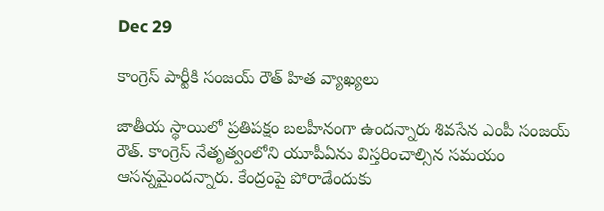Dec 29

కాంగ్రెస్ పార్టీకి సంజయ్ రౌత్ హిత వ్యాఖ్యలు

జాతీయ స్థాయిలో ప్రతిపక్షం బలహీనంగా ఉందన్నారు శివసేన ఎంపీ సంజయ్ రౌత్. కాంగ్రెస్ నేతృత్వంలోని యూపీఏను విస్తరించాల్సిన సమయం ఆసన్నమైందన్నారు. కేంద్రంపై పోరాడేందుకు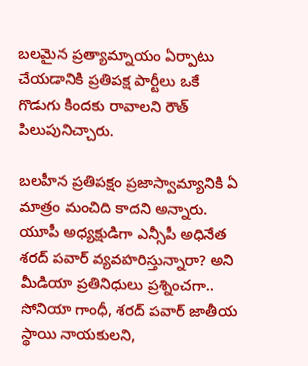బలమైన ప్రత్యామ్నాయం ఏర్పాటు చేయడానికి ప్రతిపక్ష పార్టీలు ఒకే గొడుగు కిందకు రావాలని రౌత్ పిలుపునిచ్చారు.

బలహీన ప్రతిపక్షం ప్రజాస్వామ్యానికి ఏ మాత్రం మంచిది కాదని అన్నారు. యూపీ అధ్యక్షుడిగా ఎన్సీపీ అధినేత శరద్ పవార్ వ్యవహరిస్తున్నారా? అని మీడియా ప్రతినిధులు ప్రశ్నించగా.. సోనియా గాంధీ, శరద్ పవార్ జాతీయ స్థాయి నాయకులని,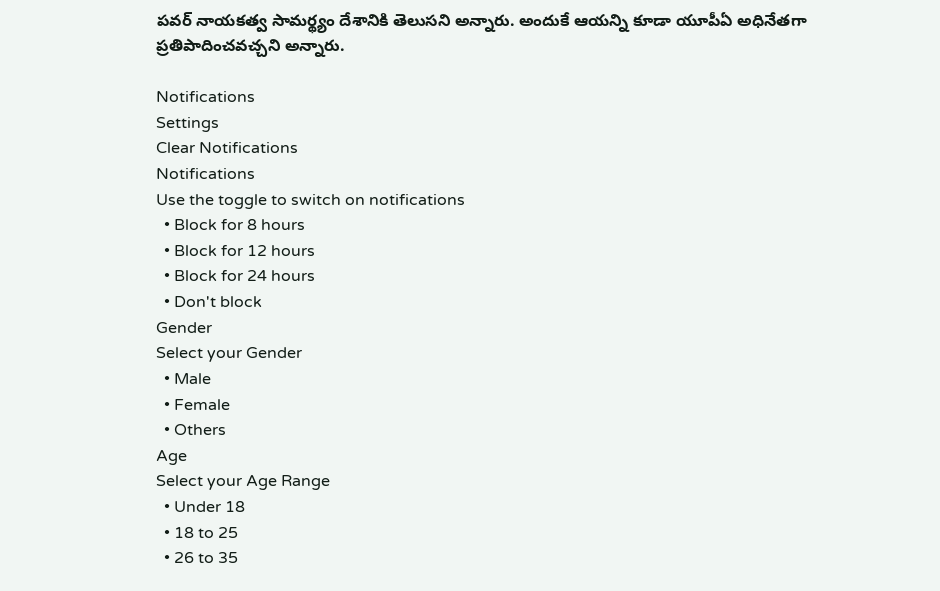పవర్ నాయకత్వ సామర్థ్యం దేశానికి తెలుసని అన్నారు. అందుకే ఆయన్ని కూడా యూపీఏ అధినేతగా ప్రతిపాదించవచ్చని అన్నారు.

Notifications
Settings
Clear Notifications
Notifications
Use the toggle to switch on notifications
  • Block for 8 hours
  • Block for 12 hours
  • Block for 24 hours
  • Don't block
Gender
Select your Gender
  • Male
  • Female
  • Others
Age
Select your Age Range
  • Under 18
  • 18 to 25
  • 26 to 35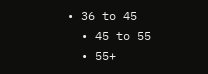• 36 to 45
  • 45 to 55
  • 55+